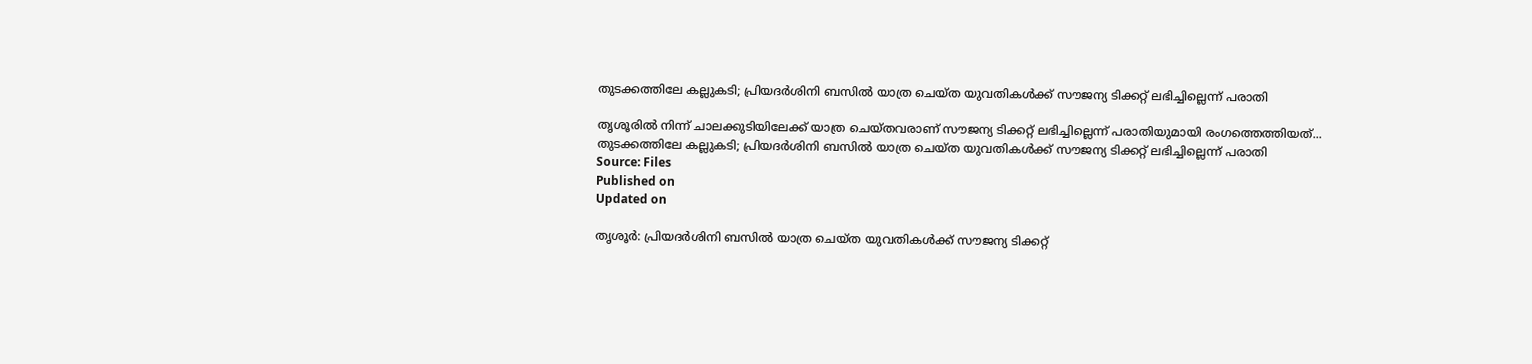തുടക്കത്തിലേ കല്ലുകടി; പ്രിയദർശിനി ബസിൽ യാത്ര ചെയ്ത യുവതികൾക്ക് സൗജന്യ ടിക്കറ്റ് ലഭിച്ചില്ലെന്ന് പരാതി

തൃശൂരിൽ നിന്ന് ചാലക്കുടിയിലേക്ക് യാത്ര ചെയ്തവരാണ് സൗജന്യ ടിക്കറ്റ് ലഭിച്ചില്ലെന്ന് പരാതിയുമായി രംഗത്തെത്തിയത്...
തുടക്കത്തിലേ കല്ലുകടി; പ്രിയദർശിനി ബസിൽ യാത്ര ചെയ്ത യുവതികൾക്ക് സൗജന്യ ടിക്കറ്റ് ലഭിച്ചില്ലെന്ന് പരാതി
Source: Files
Published on
Updated on

തൃശൂർ: പ്രിയദർശിനി ബസിൽ യാത്ര ചെയ്ത യുവതികൾക്ക് സൗജന്യ ടിക്കറ്റ്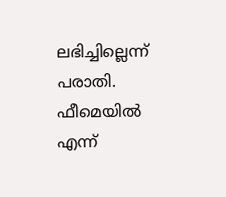ലഭിച്ചില്ലെന്ന് പരാതി. ഫീമെയിൽ എന്ന്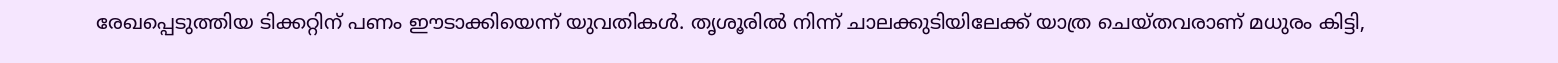രേഖപ്പെടുത്തിയ ടിക്കറ്റിന് പണം ഈടാക്കിയെന്ന് യുവതികൾ. തൃശൂരിൽ നിന്ന് ചാലക്കുടിയിലേക്ക് യാത്ര ചെയ്തവരാണ് മധുരം കിട്ടി,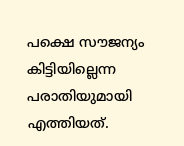പക്ഷെ സൗജന്യം കിട്ടിയില്ലെന്ന പരാതിയുമായി എത്തിയത്.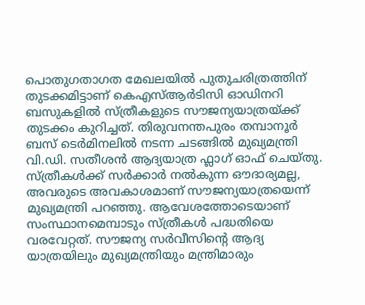പൊതുഗതാഗത മേഖലയിൽ പുതുചരിത്രത്തിന് തുടക്കമിട്ടാണ് കെഎസ്ആർടിസി ഓഡിനറി ബസുകളിൽ സ്ത്രീകളുടെ സൗജന്യയാത്രയ്ക്ക് തുടക്കം കുറിച്ചത്. തിരുവനന്തപുരം തമ്പാനൂർ ബസ് ടെർമിനലിൽ നടന്ന ചടങ്ങിൽ മുഖ്യമന്ത്രി വി.ഡി. സതീശൻ ആദ്യയാത്ര ഫ്ലാഗ് ഓഫ് ചെയ്തു. സ്ത്രീകൾക്ക് സർക്കാർ നൽകുന്ന ഔദാര്യമല്ല, അവരുടെ അവകാശമാണ് സൗജന്യയാത്രയെന്ന് മുഖ്യമന്ത്രി പറഞ്ഞു. ആവേശത്തോടെയാണ് സംസ്ഥാനമെമ്പാടും സ്ത്രീകൾ പദ്ധതിയെ വരവേറ്റത്. സൗജന്യ സർവീസിൻ്റെ ആദ്യ യാത്രയിലും മുഖ്യമന്ത്രിയും മന്ത്രിമാരും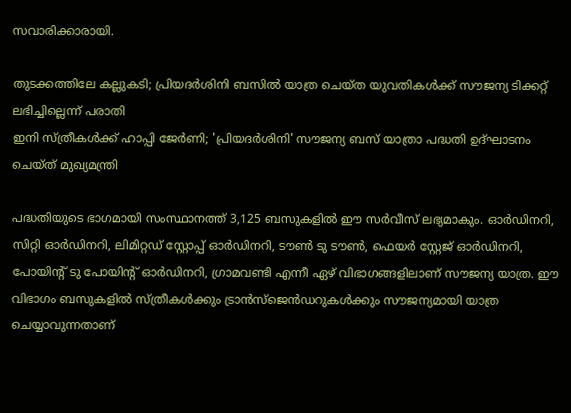സവാരിക്കാരായി.

തുടക്കത്തിലേ കല്ലുകടി; പ്രിയദർശിനി ബസിൽ യാത്ര ചെയ്ത യുവതികൾക്ക് സൗജന്യ ടിക്കറ്റ് ലഭിച്ചില്ലെന്ന് പരാതി
ഇനി സ്ത്രീകൾക്ക് ഹാപ്പി ജേർണി; 'പ്രിയദർശിനി' സൗജന്യ ബസ് യാത്രാ പദ്ധതി ഉദ്ഘാടനം ചെയ്ത് മുഖ്യമന്ത്രി

പദ്ധതിയുടെ ഭാഗമായി സംസ്ഥാനത്ത് 3,125 ബസുകളിൽ ഈ സർവീസ് ലഭ്യമാകും. ഓര്‍ഡിനറി, സിറ്റി ഓര്‍ഡിനറി, ലിമിറ്റഡ് സ്റ്റോപ്പ് ഓര്‍ഡിനറി, ടൗണ്‍ ടു ടൗണ്‍, ഫെയര്‍ സ്റ്റേജ് ഓര്‍ഡിനറി, പോയിന്റ് ടു പോയിന്റ് ഓര്‍ഡിനറി, ഗ്രാമവണ്ടി എന്നീ ഏഴ് വിഭാഗങ്ങളിലാണ് സൗജന്യ യാത്ര. ഈ വിഭാഗം ബസുകളില്‍ സ്ത്രീകള്‍ക്കും ട്രാന്‍സ്ജെന്‍ഡറുകള്‍ക്കും സൗജന്യമായി യാത്ര ചെയ്യാവുന്നതാണ്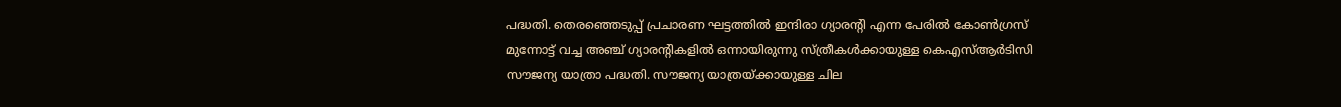പദ്ധതി. തെരഞ്ഞെടുപ്പ് പ്രചാരണ ഘട്ടത്തിൽ ഇന്ദിരാ ഗ്യാരൻ്റി എന്ന പേരിൽ കോൺഗ്രസ് മുന്നോട്ട് വച്ച അഞ്ച് ഗ്യാരൻ്റികളിൽ ഒന്നായിരുന്നു സ്ത്രീകൾക്കായുള്ള കെഎസ്ആർടിസി സൗജന്യ യാത്രാ പദ്ധതി. സൗജന്യ യാത്രയ്ക്കായുള്ള ചില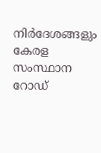നിർദേശങ്ങളും കേരള സംസ്ഥാന റോഡ്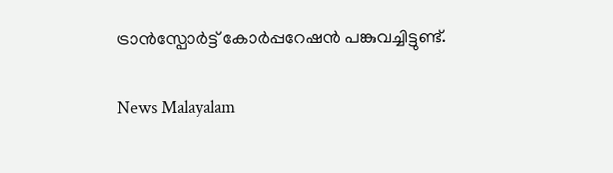ട്രാൻസ്പോർട്ട് കോർപ്പറേഷൻ പങ്കുവച്ചിട്ടുണ്ട്.

News Malayalam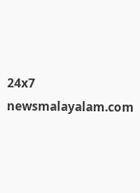24x7
newsmalayalam.com